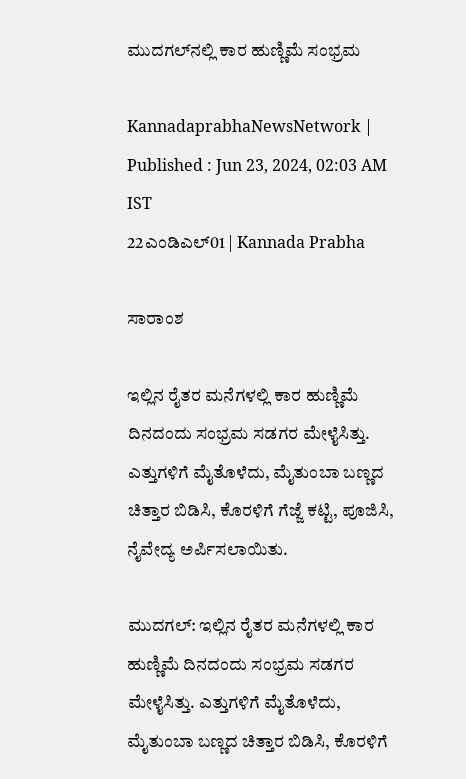ಮುದಗಲ್‌ನಲ್ಲಿ ಕಾರ ಹುಣ್ಣಿಮೆ ಸಂಭ್ರಮ

KannadaprabhaNewsNetwork |
Published : Jun 23, 2024, 02:03 AM IST
22ಎಂಡಿಎಲ್01 | Kannada Prabha

ಸಾರಾಂಶ

ಇಲ್ಲಿನ ರೈತರ ಮನೆಗಳಲ್ಲಿ ಕಾರ ಹುಣ್ಣಿಮೆ ದಿನದಂದು ಸಂಭ್ರಮ ಸಡಗರ ಮೇಳೈಸಿತ್ತು. ಎತ್ತುಗಳಿಗೆ ಮೈತೊಳೆದು, ಮೈತುಂಬಾ ಬಣ್ಣದ ಚಿತ್ತಾರ ಬಿಡಿಸಿ, ಕೊರಳಿಗೆ ಗೆಜ್ಜೆ ಕಟ್ಟಿ, ಪೂಜಿಸಿ, ನೈವೇದ್ಯ ಅರ್ಪಿಸಲಾಯಿತು.

ಮುದಗಲ್: ಇಲ್ಲಿನ ರೈತರ ಮನೆಗಳಲ್ಲಿ ಕಾರ ಹುಣ್ಣಿಮೆ ದಿನದಂದು ಸಂಭ್ರಮ ಸಡಗರ ಮೇಳೈಸಿತ್ತು. ಎತ್ತುಗಳಿಗೆ ಮೈತೊಳೆದು, ಮೈತುಂಬಾ ಬಣ್ಣದ ಚಿತ್ತಾರ ಬಿಡಿಸಿ, ಕೊರಳಿಗೆ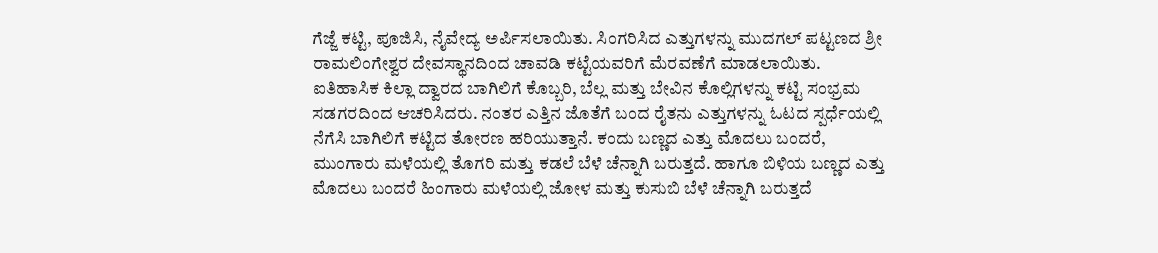ಗೆಜ್ಜೆ ಕಟ್ಟಿ, ಪೂಜಿಸಿ, ನೈವೇದ್ಯ ಅರ್ಪಿಸಲಾಯಿತು. ಸಿಂಗರಿಸಿದ ಎತ್ತುಗಳನ್ನು ಮುದಗಲ್ ಪಟ್ಟಣದ ಶ್ರೀ ರಾಮಲಿಂಗೇಶ್ವರ ದೇವಸ್ಥಾನದಿಂದ ಚಾವಡಿ ಕಟ್ಟೆಯವರಿಗೆ ಮೆರವಣೆಗೆ ಮಾಡಲಾಯಿತು. ಐತಿಹಾಸಿಕ ಕಿಲ್ಲಾ ದ್ವಾರದ ಬಾಗಿಲಿಗೆ ಕೊಬ್ಬರಿ, ಬೆಲ್ಲ ಮತ್ತು ಬೇವಿನ ಕೊಲ್ಲಿಗಳನ್ನು ಕಟ್ಟಿ ಸಂಭ್ರಮ ಸಡಗರದಿಂದ ಆಚರಿಸಿದರು. ನಂತರ ಎತ್ತಿನ ಜೊತೆಗೆ ಬಂದ ರೈತನು ಎತ್ತುಗಳನ್ನು ಓಟದ ಸ್ಪರ್ಧೆಯಲ್ಲಿ ನೆಗೆಸಿ ಬಾಗಿಲಿಗೆ ಕಟ್ಟಿದ ತೋರಣ ಹರಿಯುತ್ತಾನೆ. ಕಂದು ಬಣ್ಣದ ಎತ್ತು ಮೊದಲು ಬಂದರೆ, ಮುಂಗಾರು ಮಳೆಯಲ್ಲಿ ತೊಗರಿ ಮತ್ತು ಕಡಲೆ ಬೆಳೆ ಚೆನ್ನಾಗಿ ಬರುತ್ತದೆ. ಹಾಗೂ ಬಿಳಿಯ ಬಣ್ಣದ ಎತ್ತು ಮೊದಲು ಬಂದರೆ ಹಿಂಗಾರು ಮಳೆಯಲ್ಲಿ ಜೋಳ ಮತ್ತು ಕುಸುಬಿ ಬೆಳೆ ಚೆನ್ನಾಗಿ ಬರುತ್ತದೆ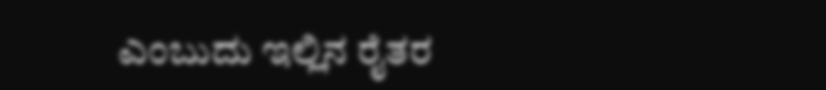ಎಂಬುದು ಇಲ್ಲಿನ ರೈತರ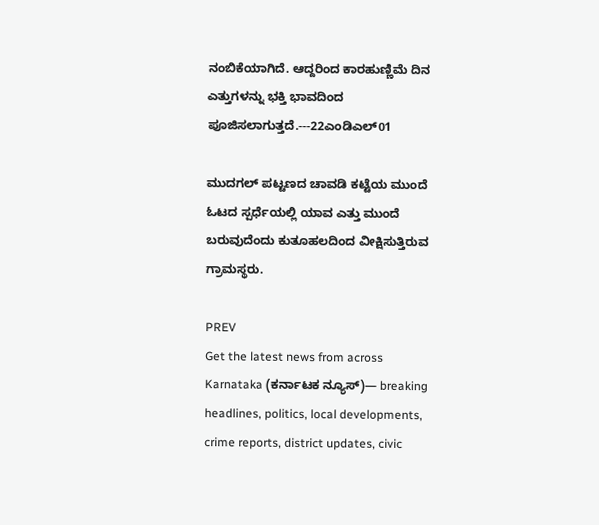ನಂಬಿಕೆಯಾಗಿದೆ. ಆದ್ದರಿಂದ ಕಾರಹುಣ್ಣಿಮೆ ದಿನ ಎತ್ತುಗಳನ್ನು ಭಕ್ತಿ ಭಾವದಿಂದ ಪೂಜಿಸಲಾಗುತ್ತದೆ.---22ಎಂಡಿಎಲ್01

ಮುದಗಲ್ ಪಟ್ಟಣದ ಚಾವಡಿ ಕಟ್ಟೆಯ ಮುಂದೆ ಓಟದ ಸ್ಪರ್ಧೆಯಲ್ಲಿ ಯಾವ ಎತ್ತು ಮುಂದೆ ಬರುವುದೆಂದು ಕುತೂಹಲದಿಂದ ವೀಕ್ಷಿಸುತ್ತಿರುವ ಗ್ರಾಮಸ್ಥರು.

PREV
Get the latest news from across Karnataka (ಕರ್ನಾಟಕ ನ್ಯೂಸ್)— breaking headlines, politics, local developments, crime reports, district updates, civic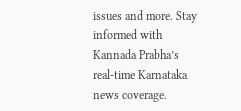issues and more. Stay informed with Kannada Prabha’s real‑time Karnataka news coverage.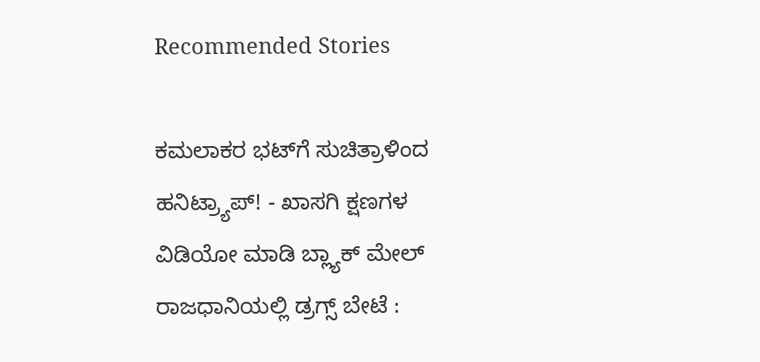Recommended Stories

ಕಮಲಾಕರ ಭಟ್‌ಗೆ ಸುಚಿತ್ರಾಳಿಂದ ಹನಿಟ್ರ್ಯಾಪ್‌! - ಖಾಸಗಿ ಕ್ಷಣಗಳ ವಿಡಿಯೋ ಮಾಡಿ ಬ್ಲ್ಯಾಕ್‌ ಮೇಲ್‌
ರಾಜಧಾನಿಯಲ್ಲಿ ಡ್ರಗ್ಸ್ ಬೇಟೆ :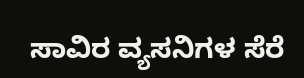ಸಾವಿರ ವ್ಯಸನಿಗಳ ಸೆರೆ